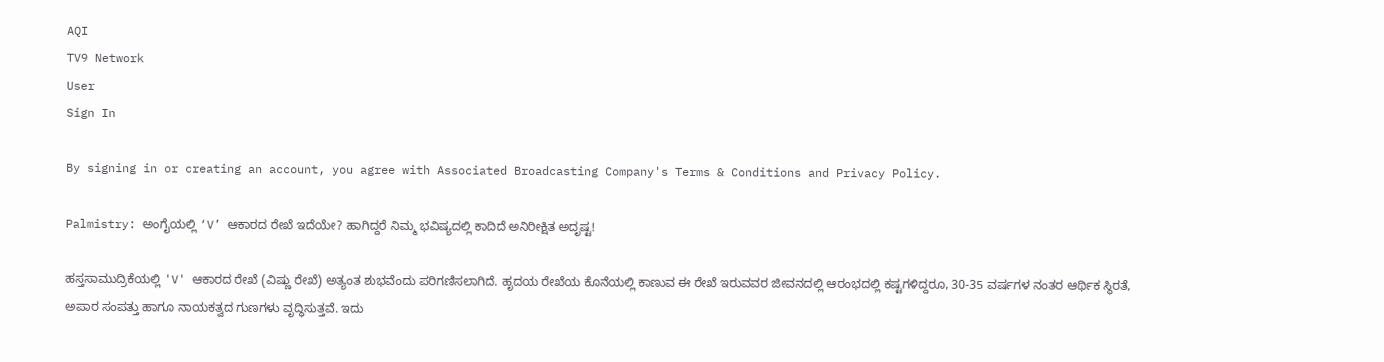AQI
TV9 Network
User
Sign In

By signing in or creating an account, you agree with Associated Broadcasting Company's Terms & Conditions and Privacy Policy.

Palmistry: ಅಂಗೈಯಲ್ಲಿ ‘V’ ಆಕಾರದ ರೇಖೆ ಇದೆಯೇ? ಹಾಗಿದ್ದರೆ ನಿಮ್ಮ ಭವಿಷ್ಯದಲ್ಲಿ ಕಾದಿದೆ ಅನಿರೀಕ್ಷಿತ ಅದೃಷ್ಟ!

ಹಸ್ತಸಾಮುದ್ರಿಕೆಯಲ್ಲಿ 'V' ಆಕಾರದ ರೇಖೆ (ವಿಷ್ಣು ರೇಖೆ) ಅತ್ಯಂತ ಶುಭವೆಂದು ಪರಿಗಣಿಸಲಾಗಿದೆ. ಹೃದಯ ರೇಖೆಯ ಕೊನೆಯಲ್ಲಿ ಕಾಣುವ ಈ ರೇಖೆ ಇರುವವರ ಜೀವನದಲ್ಲಿ ಆರಂಭದಲ್ಲಿ ಕಷ್ಟಗಳಿದ್ದರೂ, 30-35 ವರ್ಷಗಳ ನಂತರ ಆರ್ಥಿಕ ಸ್ಥಿರತೆ, ಅಪಾರ ಸಂಪತ್ತು ಹಾಗೂ ನಾಯಕತ್ವದ ಗುಣಗಳು ವೃದ್ಧಿಸುತ್ತವೆ. ಇದು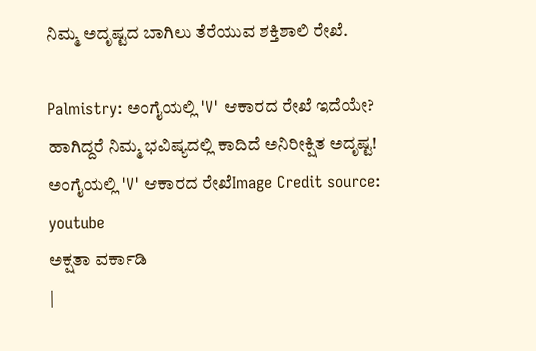ನಿಮ್ಮ ಅದೃಷ್ಟದ ಬಾಗಿಲು ತೆರೆಯುವ ಶಕ್ತಿಶಾಲಿ ರೇಖೆ.

Palmistry: ಅಂಗೈಯಲ್ಲಿ 'V' ಆಕಾರದ ರೇಖೆ ಇದೆಯೇ? ಹಾಗಿದ್ದರೆ ನಿಮ್ಮ ಭವಿಷ್ಯದಲ್ಲಿ ಕಾದಿದೆ ಅನಿರೀಕ್ಷಿತ ಅದೃಷ್ಟ!
ಅಂಗೈಯಲ್ಲಿ 'V' ಆಕಾರದ ರೇಖೆImage Credit source: youtube
ಅಕ್ಷತಾ ವರ್ಕಾಡಿ
|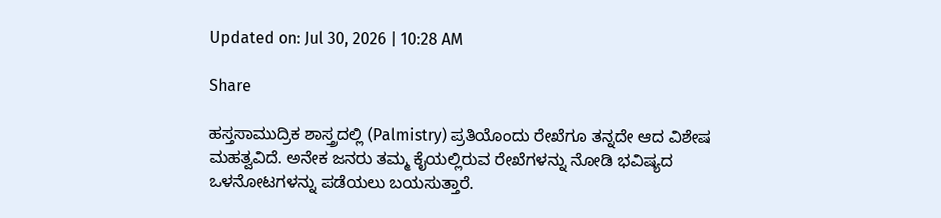Updated on: Jul 30, 2026 | 10:28 AM

Share

ಹಸ್ತಸಾಮುದ್ರಿಕ ಶಾಸ್ತ್ರದಲ್ಲಿ (Palmistry) ಪ್ರತಿಯೊಂದು ರೇಖೆಗೂ ತನ್ನದೇ ಆದ ವಿಶೇಷ ಮಹತ್ವವಿದೆ. ಅನೇಕ ಜನರು ತಮ್ಮ ಕೈಯಲ್ಲಿರುವ ರೇಖೆಗಳನ್ನು ನೋಡಿ ಭವಿಷ್ಯದ ಒಳನೋಟಗಳನ್ನು ಪಡೆಯಲು ಬಯಸುತ್ತಾರೆ.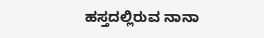ಹಸ್ತದಲ್ಲಿರುವ ನಾನಾ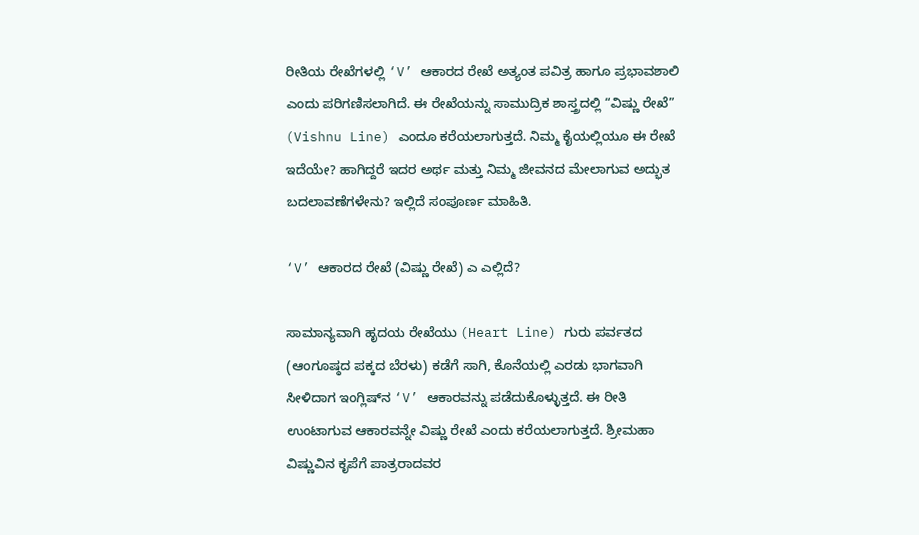ರೀತಿಯ ರೇಖೆಗಳಲ್ಲಿ ‘V’ ಆಕಾರದ ರೇಖೆ ಅತ್ಯಂತ ಪವಿತ್ರ ಹಾಗೂ ಪ್ರಭಾವಶಾಲಿ ಎಂದು ಪರಿಗಣಿಸಲಾಗಿದೆ. ಈ ರೇಖೆಯನ್ನು ಸಾಮುದ್ರಿಕ ಶಾಸ್ತ್ರದಲ್ಲಿ “ವಿಷ್ಣು ರೇಖೆ” (Vishnu Line) ಎಂದೂ ಕರೆಯಲಾಗುತ್ತದೆ. ನಿಮ್ಮ ಕೈಯಲ್ಲಿಯೂ ಈ ರೇಖೆ ಇದೆಯೇ? ಹಾಗಿದ್ದರೆ ಇದರ ಅರ್ಥ ಮತ್ತು ನಿಮ್ಮ ಜೀವನದ ಮೇಲಾಗುವ ಅದ್ಭುತ ಬದಲಾವಣೆಗಳೇನು? ಇಲ್ಲಿದೆ ಸಂಪೂರ್ಣ ಮಾಹಿತಿ.

‘V’ ಆಕಾರದ ರೇಖೆ (ವಿಷ್ಣು ರೇಖೆ) ಎ ಎಲ್ಲಿದೆ?

ಸಾಮಾನ್ಯವಾಗಿ ಹೃದಯ ರೇಖೆಯು (Heart Line) ಗುರು ಪರ್ವತದ (ಆಂಗೂಷ್ಠದ ಪಕ್ಕದ ಬೆರಳು) ಕಡೆಗೆ ಸಾಗಿ, ಕೊನೆಯಲ್ಲಿ ಎರಡು ಭಾಗವಾಗಿ ಸೀಳಿದಾಗ ಇಂಗ್ಲಿಷ್‌ನ ‘V’ ಆಕಾರವನ್ನು ಪಡೆದುಕೊಳ್ಳುತ್ತದೆ. ಈ ರೀತಿ ಉಂಟಾಗುವ ಆಕಾರವನ್ನೇ ವಿಷ್ಣು ರೇಖೆ ಎಂದು ಕರೆಯಲಾಗುತ್ತದೆ. ಶ್ರೀಮಹಾ ವಿಷ್ಣುವಿನ ಕೃಪೆಗೆ ಪಾತ್ರರಾದವರ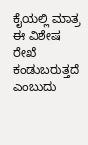ಕೈಯಲ್ಲಿ ಮಾತ್ರ ಈ ವಿಶೇಷ ರೇಖೆ ಕಂಡುಬರುತ್ತದೆ ಎಂಬುದು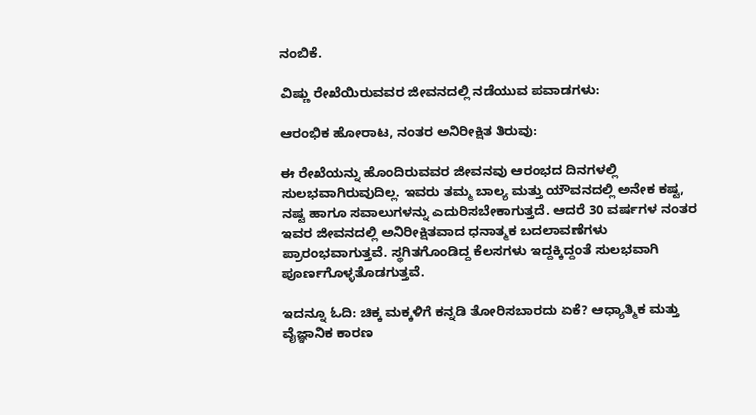ನಂಬಿಕೆ.

ವಿಷ್ಣು ರೇಖೆಯಿರುವವರ ಜೀವನದಲ್ಲಿ ನಡೆಯುವ ಪವಾಡಗಳು:

ಆರಂಭಿಕ ಹೋರಾಟ, ನಂತರ ಅನಿರೀಕ್ಷಿತ ತಿರುವು:

ಈ ರೇಖೆಯನ್ನು ಹೊಂದಿರುವವರ ಜೀವನವು ಆರಂಭದ ದಿನಗಳಲ್ಲಿ ಸುಲಭವಾಗಿರುವುದಿಲ್ಲ. ಇವರು ತಮ್ಮ ಬಾಲ್ಯ ಮತ್ತು ಯೌವನದಲ್ಲಿ ಅನೇಕ ಕಷ್ಟ, ನಷ್ಟ ಹಾಗೂ ಸವಾಲುಗಳನ್ನು ಎದುರಿಸಬೇಕಾಗುತ್ತದೆ. ಆದರೆ 30 ವರ್ಷಗಳ ನಂತರ ಇವರ ಜೀವನದಲ್ಲಿ ಅನಿರೀಕ್ಷಿತವಾದ ಧನಾತ್ಮಕ ಬದಲಾವಣೆಗಳು ಪ್ರಾರಂಭವಾಗುತ್ತವೆ. ಸ್ಥಗಿತಗೊಂಡಿದ್ದ ಕೆಲಸಗಳು ಇದ್ದಕ್ಕಿದ್ದಂತೆ ಸುಲಭವಾಗಿ ಪೂರ್ಣಗೊಳ್ಳತೊಡಗುತ್ತವೆ.

ಇದನ್ನೂ ಓದಿ: ಚಿಕ್ಕ ಮಕ್ಕಳಿಗೆ ಕನ್ನಡಿ ತೋರಿಸಬಾರದು ಏಕೆ? ಆಧ್ಯಾತ್ಮಿಕ ಮತ್ತು ವೈಜ್ಞಾನಿಕ ಕಾರಣ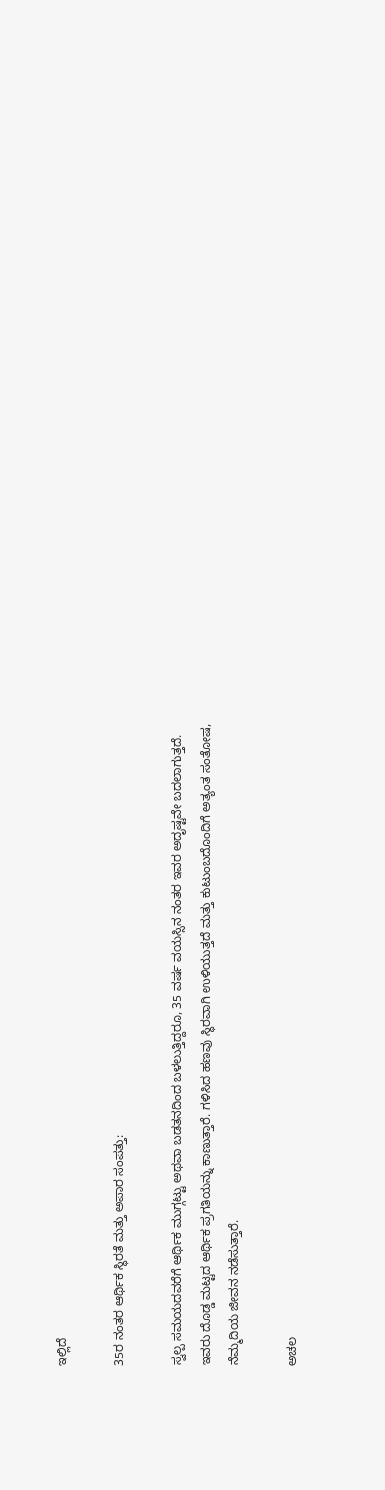ಇಲ್ಲಿದೆ

35ರ ನಂತರ ಆರ್ಥಿಕ ಸ್ಥಿರತೆ ಮತ್ತು ಅಪಾರ ಸಂಪತ್ತು:

ಸ್ವಲ್ಪ ಸಮಯದವರೆಗೆ ಆರ್ಥಿಕ ಮುಗ್ಗಟ್ಟು ಅಥವಾ ಬಡತನದಿಂದ ಬಳಲುತ್ತಿದ್ದರೂ, 35 ವರ್ಷ ವಯಸ್ಸಿನ ನಂತರ ಇವರ ಅದೃಷ್ಟವೇ ಬದಲಾಗುತ್ತದೆ. ಇವರು ದೊಡ್ಡ ಮಟ್ಟದ ಆರ್ಥಿಕ ಪ್ರಗತಿಯನ್ನು ಕಾಣುತ್ತಾರೆ. ಗಳಿಸಿದ ಹಣವು ಸ್ಥಿರವಾಗಿ ಉಳಿಯುತ್ತದೆ ಮತ್ತು ಕುಟುಂಬದೊಂದಿಗೆ ಅತ್ಯಂತ ಸಂತೋಷ, ನೆಮ್ಮದಿಯ ಜೀವನ ನಡೆಸುತ್ತಾರೆ.

ಅಚಲ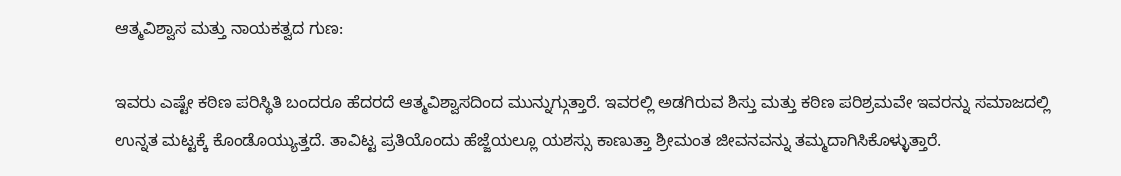ಆತ್ಮವಿಶ್ವಾಸ ಮತ್ತು ನಾಯಕತ್ವದ ಗುಣ:

ಇವರು ಎಷ್ಟೇ ಕಠಿಣ ಪರಿಸ್ಥಿತಿ ಬಂದರೂ ಹೆದರದೆ ಆತ್ಮವಿಶ್ವಾಸದಿಂದ ಮುನ್ನುಗ್ಗುತ್ತಾರೆ. ಇವರಲ್ಲಿ ಅಡಗಿರುವ ಶಿಸ್ತು ಮತ್ತು ಕಠಿಣ ಪರಿಶ್ರಮವೇ ಇವರನ್ನು ಸಮಾಜದಲ್ಲಿ ಉನ್ನತ ಮಟ್ಟಕ್ಕೆ ಕೊಂಡೊಯ್ಯುತ್ತದೆ. ತಾವಿಟ್ಟ ಪ್ರತಿಯೊಂದು ಹೆಜ್ಜೆಯಲ್ಲೂ ಯಶಸ್ಸು ಕಾಣುತ್ತಾ ಶ್ರೀಮಂತ ಜೀವನವನ್ನು ತಮ್ಮದಾಗಿಸಿಕೊಳ್ಳುತ್ತಾರೆ.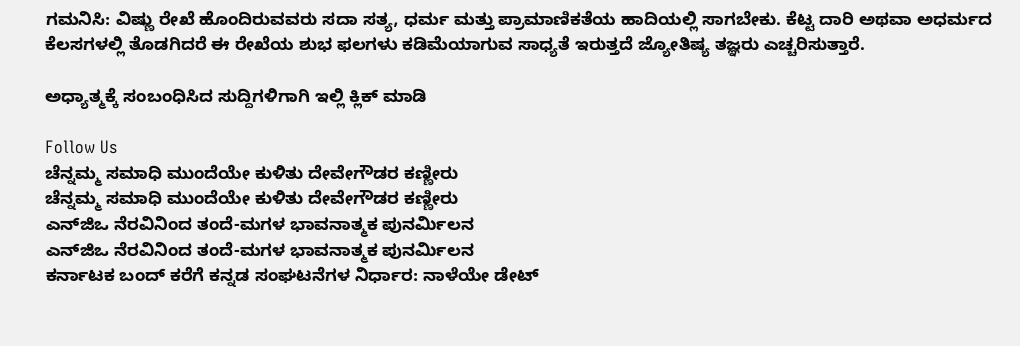ಗಮನಿಸಿ: ವಿಷ್ಣು ರೇಖೆ ಹೊಂದಿರುವವರು ಸದಾ ಸತ್ಯ, ಧರ್ಮ ಮತ್ತು ಪ್ರಾಮಾಣಿಕತೆಯ ಹಾದಿಯಲ್ಲಿ ಸಾಗಬೇಕು. ಕೆಟ್ಟ ದಾರಿ ಅಥವಾ ಅಧರ್ಮದ ಕೆಲಸಗಳಲ್ಲಿ ತೊಡಗಿದರೆ ಈ ರೇಖೆಯ ಶುಭ ಫಲಗಳು ಕಡಿಮೆಯಾಗುವ ಸಾಧ್ಯತೆ ಇರುತ್ತದೆ ಜ್ಯೋತಿಷ್ಯ ತಜ್ಞರು ಎಚ್ಚರಿಸುತ್ತಾರೆ.

ಅಧ್ಯಾತ್ಮಕ್ಕೆ ಸಂಬಂಧಿಸಿದ ಸುದ್ದಿಗಳಿಗಾಗಿ ಇಲ್ಲಿ ಕ್ಲಿಕ್ ಮಾಡಿ

Follow Us
ಚೆನ್ನಮ್ಮ ಸಮಾಧಿ ಮುಂದೆಯೇ ಕುಳಿತು ದೇವೇಗೌಡರ ಕಣ್ಣೀರು
ಚೆನ್ನಮ್ಮ ಸಮಾಧಿ ಮುಂದೆಯೇ ಕುಳಿತು ದೇವೇಗೌಡರ ಕಣ್ಣೀರು
ಎನ್‌ಜಿಒ ನೆರವಿನಿಂದ ತಂದೆ-ಮಗಳ ಭಾವನಾತ್ಮಕ ಪುನರ್ಮಿಲನ
ಎನ್‌ಜಿಒ ನೆರವಿನಿಂದ ತಂದೆ-ಮಗಳ ಭಾವನಾತ್ಮಕ ಪುನರ್ಮಿಲನ
ಕರ್ನಾಟಕ ಬಂದ್ ಕರೆಗೆ ಕನ್ನಡ ಸಂಘಟನೆಗಳ ನಿರ್ಧಾರ: ನಾಳೆಯೇ ಡೇಟ್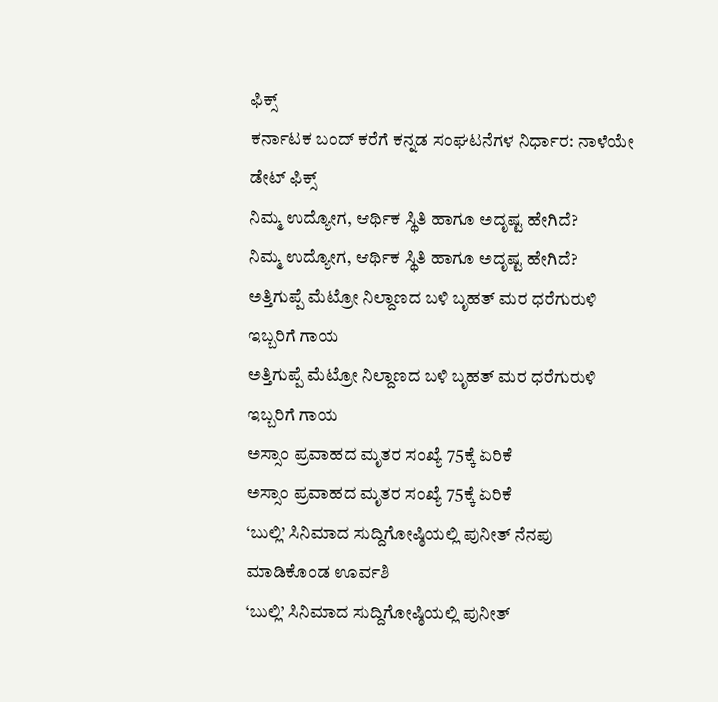ಫಿಕ್ಸ್
ಕರ್ನಾಟಕ ಬಂದ್ ಕರೆಗೆ ಕನ್ನಡ ಸಂಘಟನೆಗಳ ನಿರ್ಧಾರ: ನಾಳೆಯೇ ಡೇಟ್ ಫಿಕ್ಸ್
ನಿಮ್ಮ ಉದ್ಯೋಗ, ಆರ್ಥಿಕ ಸ್ಥಿತಿ ಹಾಗೂ ಅದೃಷ್ಟ ಹೇಗಿದೆ?
ನಿಮ್ಮ ಉದ್ಯೋಗ, ಆರ್ಥಿಕ ಸ್ಥಿತಿ ಹಾಗೂ ಅದೃಷ್ಟ ಹೇಗಿದೆ?
ಅತ್ತಿಗುಪ್ಪೆ ಮೆಟ್ರೋ ನಿಲ್ದಾಣದ ಬಳಿ ಬೃಹತ್ ಮರ ಧರೆಗುರುಳಿ ಇಬ್ಬರಿಗೆ ಗಾಯ
ಅತ್ತಿಗುಪ್ಪೆ ಮೆಟ್ರೋ ನಿಲ್ದಾಣದ ಬಳಿ ಬೃಹತ್ ಮರ ಧರೆಗುರುಳಿ ಇಬ್ಬರಿಗೆ ಗಾಯ
ಅಸ್ಸಾಂ ಪ್ರವಾಹದ ಮೃತರ ಸಂಖ್ಯೆ 75ಕ್ಕೆ ಏರಿಕೆ
ಅಸ್ಸಾಂ ಪ್ರವಾಹದ ಮೃತರ ಸಂಖ್ಯೆ 75ಕ್ಕೆ ಏರಿಕೆ
‘ಬುಲ್ಲಿ’ ಸಿನಿಮಾದ ಸುದ್ದಿಗೋಷ್ಠಿಯಲ್ಲಿ ಪುನೀತ್ ನೆನಪು ಮಾಡಿಕೊಂಡ ಊರ್ವಶಿ
‘ಬುಲ್ಲಿ’ ಸಿನಿಮಾದ ಸುದ್ದಿಗೋಷ್ಠಿಯಲ್ಲಿ ಪುನೀತ್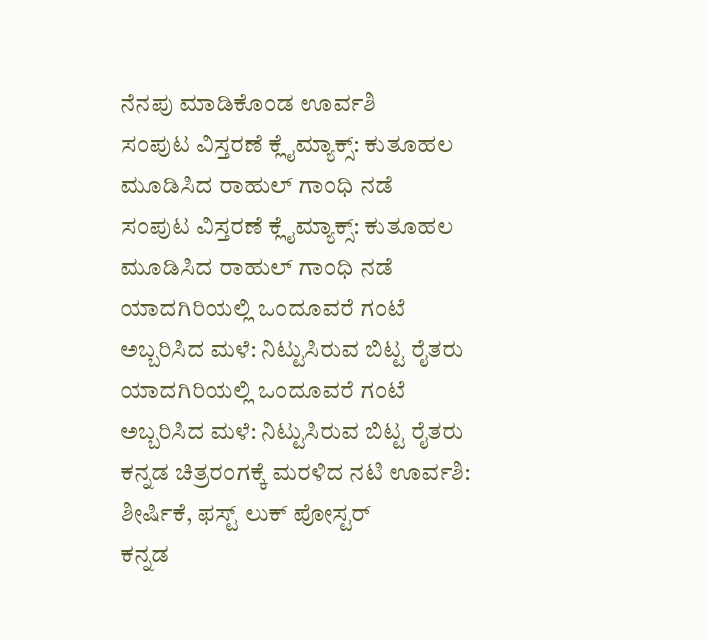ನೆನಪು ಮಾಡಿಕೊಂಡ ಊರ್ವಶಿ
ಸಂಪುಟ ವಿಸ್ತರಣೆ ಕ್ಲೈಮ್ಯಾಕ್ಸ್: ಕುತೂಹಲ ಮೂಡಿಸಿದ ರಾಹುಲ್ ಗಾಂಧಿ ನಡೆ
ಸಂಪುಟ ವಿಸ್ತರಣೆ ಕ್ಲೈಮ್ಯಾಕ್ಸ್: ಕುತೂಹಲ ಮೂಡಿಸಿದ ರಾಹುಲ್ ಗಾಂಧಿ ನಡೆ
ಯಾದಗಿರಿಯಲ್ಲಿ ಒಂದೂವರೆ ಗಂಟೆ ಅಬ್ಬರಿಸಿದ ಮಳೆ: ನಿಟ್ಟುಸಿರುವ ಬಿಟ್ಟ ರೈತರು
ಯಾದಗಿರಿಯಲ್ಲಿ ಒಂದೂವರೆ ಗಂಟೆ ಅಬ್ಬರಿಸಿದ ಮಳೆ: ನಿಟ್ಟುಸಿರುವ ಬಿಟ್ಟ ರೈತರು
ಕನ್ನಡ ಚಿತ್ರರಂಗಕ್ಕೆ ಮರಳಿದ ನಟಿ ಊರ್ವಶಿ: ಶೀರ್ಷಿಕೆ, ಫಸ್ಟ್ ಲುಕ್ ಪೋಸ್ಟರ್
ಕನ್ನಡ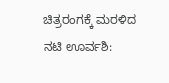ಚಿತ್ರರಂಗಕ್ಕೆ ಮರಳಿದ ನಟಿ ಊರ್ವಶಿ: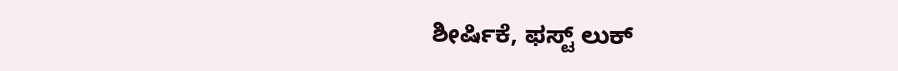ಶೀರ್ಷಿಕೆ, ಫಸ್ಟ್ ಲುಕ್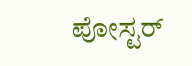ಪೋಸ್ಟರ್